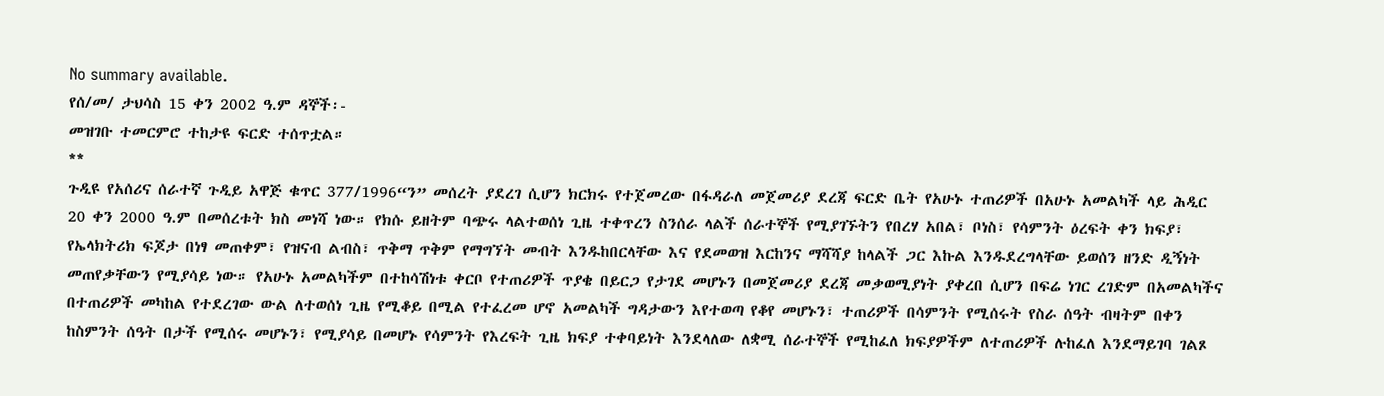No summary available.
የሰ/መ/ ታህሳስ 15 ቀን 2002 ዓ.ም ዳኞች፡-
መዝገቡ ተመርምሮ ተከታዩ ፍርድ ተሰጥቷል።
**
ጉዲዩ የአሰሪና ሰራተኛ ጉዲይ አዋጅ ቁጥር 377/1996“ን” መሰረት ያደረገ ሲሆን ክርክሩ የተጀመረው በፋዳራለ መጀመሪያ ደረጃ ፍርድ ቤት የአሁኑ ተጠሪዎች በአሁኑ አመልካች ላይ ሕዲር 20 ቀን 2000 ዓ.ም በመሰረቱት ክስ መነሻ ነው። የክሱ ይዘትም ባጭሩ ላልተወሰነ ጊዜ ተቀጥረን ስንሰራ ላልች ሰራተኞች የሚያገኙትን የበረሃ አበል፣ ቦነስ፣ የሳምንት ዕረፍት ቀን ክፍያ፣ የኤላክትሪክ ፍጆታ በነፃ መጠቀም፣ የዝናብ ልብስ፣ ጥቅማ ጥቅም የማግኘት መብት እንዱከበርላቸው እና የደመወዝ እርከንና ማሻሻያ ከላልች ጋር እኩል እንዱደረግላቸው ይወሰን ዘንድ ዲኝነት መጠየቃቸውን የሚያሳይ ነው። የአሁኑ አመልካችም በተከሳሽነቱ ቀርቦ የተጠሪዎች ጥያቄ በይርጋ የታገደ መሆኑን በመጀመሪያ ደረጃ መቃወሚያነት ያቀረበ ሲሆን በፍሬ ነገር ረገድም በአመልካችና በተጠሪዎች መካከል የተደረገው ውል ለተወሰነ ጊዜ የሚቆይ በሚል የተፈረመ ሆኖ አመልካች ግዳታውን እየተወጣ የቆየ መሆኑን፣ ተጠሪዎች በሳምንት የሚሰሩት የስራ ሰዓት ብዛትም በቀን ከስምንት ሰዓት በታች የሚሰሩ መሆኑን፣ የሚያሳይ በመሆኑ የሳምንት የእረፍት ጊዜ ክፍያ ተቀባይነት እንደላለው ለቋሚ ሰራተኞች የሚከፈለ ክፍያዎችም ለተጠሪዎች ሉከፈለ እንደማይገባ ገልጾ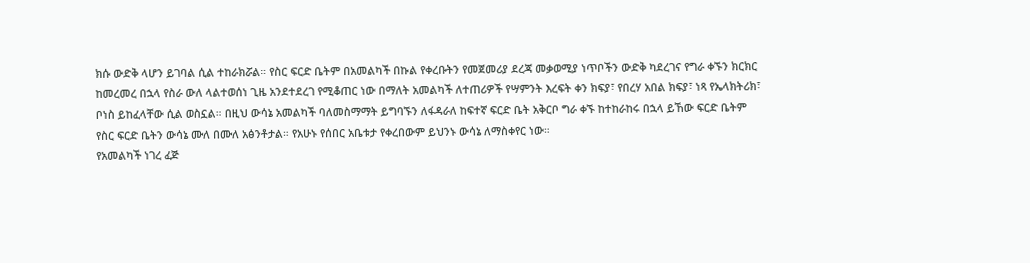ክሱ ውድቅ ላሆን ይገባል ሲል ተከራክሯል። የስር ፍርድ ቤትም በአመልካች በኩል የቀረቡትን የመጀመሪያ ደረጃ መቃወሚያ ነጥቦችን ውድቅ ካደረገና የግራ ቀኙን ክርክር ከመረመረ በኋላ የስራ ውለ ላልተወሰነ ጊዜ አንደተደረገ የሚቆጠር ነው በማለት አመልካች ለተጠሪዎች የሣምንት እረፍት ቀን ክፍያ፣ የበረሃ አበል ክፍያ፣ ነጻ የኤላክትሪክ፣ ቦነስ ይከፈላቸው ሲል ወስኗል። በዚህ ውሳኔ አመልካች ባለመስማማት ይግባኙን ለፋዳራለ ከፍተኛ ፍርድ ቤት አቅርቦ ግራ ቀኙ ከተከራከሩ በኋላ ይኸው ፍርድ ቤትም የስር ፍርድ ቤትን ውሳኔ ሙለ በሙለ አፅንቶታል። የአሁኑ የሰበር አቤቱታ የቀረበውም ይህንኑ ውሳኔ ለማስቀየር ነው።
የአመልካች ነገረ ፈጅ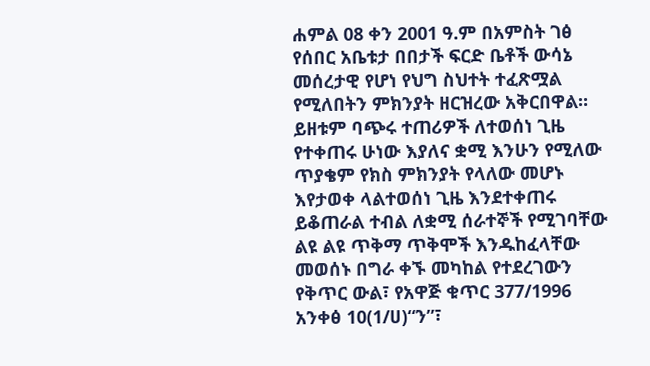ሐምል 08 ቀን 2001 ዓ.ም በአምስት ገፅ የሰበር አቤቱታ በበታች ፍርድ ቤቶች ውሳኔ መሰረታዊ የሆነ የህግ ስህተት ተፈጽሟል የሚለበትን ምክንያት ዘርዝረው አቅርበዋል። ይዘቱም ባጭሩ ተጠሪዎች ለተወሰነ ጊዜ የተቀጠሩ ሁነው እያለና ቋሚ እንሁን የሚለው ጥያቄም የክስ ምክንያት የላለው መሆኑ እየታወቀ ላልተወሰነ ጊዜ እንደተቀጠሩ ይቆጠራል ተብል ለቋሚ ሰራተኞች የሚገባቸው ልዩ ልዩ ጥቅማ ጥቅሞች እንዱከፈላቸው መወሰኑ በግራ ቀኙ መካከል የተደረገውን የቅጥር ውል፣ የአዋጅ ቁጥር 377/1996 አንቀፅ 10(1/ሀ)“ን”፣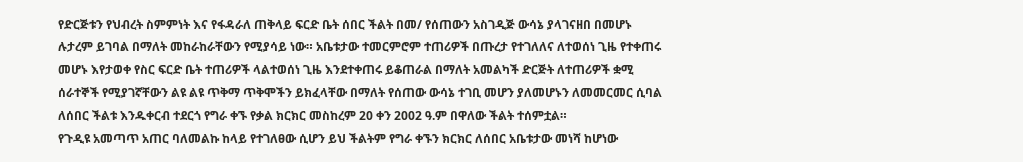የድርጅቱን የህብረት ስምምነት እና የፋዳራለ ጠቅላይ ፍርድ ቤት ሰበር ችልት በመ/ የሰጠውን አስገዲጅ ውሳኔ ያላገናዘበ በመሆኑ ሉታረም ይገባል በማለት መከራከራቸውን የሚያሳይ ነው። አቤቱታው ተመርምሮም ተጠሪዎች በጡረታ የተገለለና ለተወሰነ ጊዜ የተቀጠሩ መሆኑ እየታወቀ የስር ፍርድ ቤት ተጠሪዎች ላልተወሰነ ጊዜ እንደተቀጠሩ ይቆጠራል በማለት አመልካች ድርጅት ለተጠሪዎች ቋሚ ሰራተኞች የሚያገኛቸውን ልዩ ልዩ ጥቅማ ጥቅሞችን ይክፈላቸው በማለት የሰጠው ውሳኔ ተገቢ መሆን ያለመሆኑን ለመመርመር ሲባል ለሰበር ችልቱ እንዱቀርብ ተደርጎ የግራ ቀኙ የቃል ክርክር መስከረም 20 ቀን 2002 ዓ.ም በዋለው ችልት ተሰምቷል።
የጉዲዩ አመጣጥ አጠር ባለመልኩ ከላይ የተገለፀው ሲሆን ይህ ችልትም የግራ ቀኙን ክርክር ለሰበር አቤቱታው መነሻ ከሆነው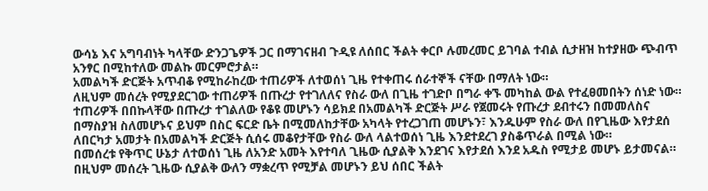ውሳኔ እና አግባብነት ካላቸው ድንጋጌዎች ጋር በማገናዘብ ጉዲዩ ለሰበር ችልት ቀርቦ ሉመረመር ይገባል ተብል ሲታዘዝ ከተያዘው ጭብጥ አንፃር በሚከተለው መልኩ መርምሮታል።
አመልካች ድርጅት አጥብቆ የሚከራከረው ተጠሪዎች ለተወሰነ ጊዜ የተቀጠሩ ሰራተኞች ናቸው በማለት ነው።
ለዚህም መሰረት የሚያደርገው ተጠሪዎች በጡረታ የተገለለና የስራ ውለ በጊዜ ተገድቦ በግራ ቀኙ መካከል ውል የተፈፀመበትን ሰነድ ነው። ተጠሪዎች በበኩላቸው በጡረታ ተገልለው የቆዩ መሆኑን ሳይክደ በአመልካች ድርጅት ሥራ የጀመሩት የጡረታ ደብተሩን በመመለስና በማስያዝ ስለመሆኑና ይህም በስር ፍርድ ቤት በሚመለከታቸው አካላት የተረጋገጠ መሆኑን፣ እንዱሁም የስራ ውለ በየጊዜው እየታደሰ ለበርካታ አመታት በአመልካች ድርጅት ሲሰሩ መቆየታቸው የስራ ውለ ላልተወሰነ ጊዜ እንደተደረገ ያስቆጥራል በሚል ነው።
በመሰረቱ የቅጥር ሁኔታ ለተወሰነ ጊዜ ለአንድ አመት እየተባለ ጊዜው ሲያልቅ እንደገና እየታደሰ እንደ አዱስ የሚታይ መሆኑ ይታመናል። በዚህም መሰረት ጊዜው ሲያልቅ ውለን ማቋረጥ የሚቻል መሆኑን ይህ ሰበር ችልት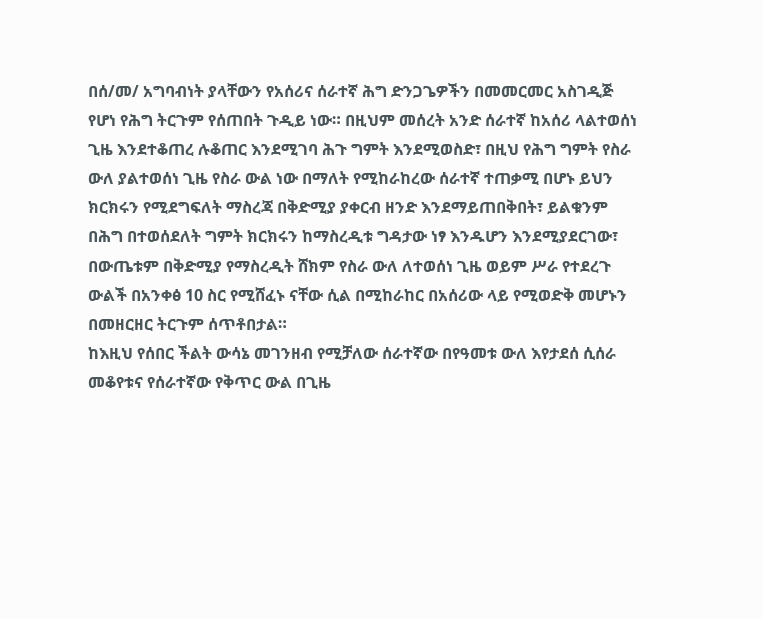በሰ/መ/ አግባብነት ያላቸውን የአሰሪና ሰራተኛ ሕግ ድንጋጌዎችን በመመርመር አስገዲጅ የሆነ የሕግ ትርጉም የሰጠበት ጉዲይ ነው። በዚህም መሰረት አንድ ሰራተኛ ከአሰሪ ላልተወሰነ ጊዜ እንደተቆጠረ ሉቆጠር እንደሚገባ ሕጉ ግምት እንደሚወስድ፣ በዚህ የሕግ ግምት የስራ ውለ ያልተወሰነ ጊዜ የስራ ውል ነው በማለት የሚከራከረው ሰራተኛ ተጠቃሚ በሆኑ ይህን ክርክሩን የሚደግፍለት ማስረጃ በቅድሚያ ያቀርብ ዘንድ እንደማይጠበቅበት፣ ይልቁንም በሕግ በተወሰደለት ግምት ክርክሩን ከማስረዲቱ ግዳታው ነፃ እንዱሆን እንደሚያደርገው፣ በውጤቱም በቅድሚያ የማስረዲት ሸክም የስራ ውለ ለተወሰነ ጊዜ ወይም ሥራ የተደረጉ ውልች በአንቀፅ 10 ስር የሚሸፈኑ ናቸው ሲል በሚከራከር በአሰሪው ላይ የሚወድቅ መሆኑን በመዘርዘር ትርጉም ሰጥቶበታል።
ከእዚህ የሰበር ችልት ውሳኔ መገንዘብ የሚቻለው ሰራተኛው በየዓመቱ ውለ እየታደሰ ሲሰራ መቆየቱና የሰራተኛው የቅጥር ውል በጊዜ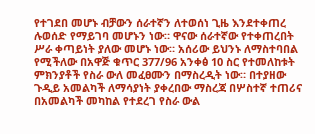የተገደበ መሆኑ ብቻውን ሰራተኛን ለተወሰነ ጊዜ እንደተቀጠረ ሉወሰድ የማይገባ መሆኑን ነው። ዋናው ሰራተኛው የተቀጠረበት ሥራ ቀጣይነት ያለው መሆኑ ነው። አሰሪው ይህንኑ ለማስተባበል የሚችለው በአዋጅ ቁጥር 377/96 አንቀፅ 10 ስር የተመለከቱት ምክንያቶች የስራ ውለ መፈፀሙን በማስረዲት ነው። በተያዘው ጉዲይ አመልካች ለማሳያነት ያቀረበው ማስረጃ በሦስተኛ ተጠሪና በአመልካች መካከል የተደረገ የስራ ውል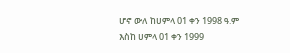ሆኖ ውለ ከሀምላ 01 ቀን 1998 ዓ.ም እስከ ሀምላ 01 ቀን 1999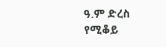ዓ.ም ድረስ የሚቆይ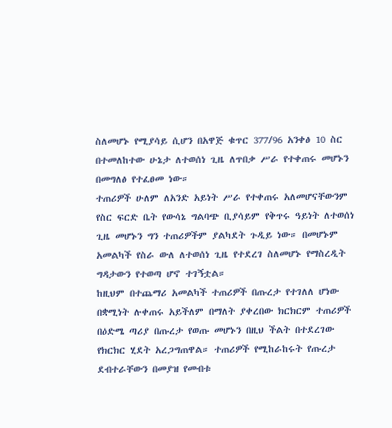ስለመሆኑ የሚያሳይ ሲሆን በአዋጅ ቁጥር 377/96 አንቀፅ 10 ስር በተመለከተው ሁኔታ ለተወሰነ ጊዜ ለጥበቃ ሥራ የተቀጠሩ መሆኑን በመግለፅ የተፈፀመ ነው።
ተጠሪዎች ሁለም ለአንድ አይነት ሥራ የተቀጠሩ አለመሆናቸውንም የስር ፍርድ ቤት የውሳኔ ግልባጭ ቢያሳይም የቅጥሩ ዓይነት ለተወሰነ ጊዜ መሆኑን ግን ተጠሪዎችም ያልካደት ጉዲይ ነው። በመሆኑም አመልካች የስራ ውለ ለተወሰነ ጊዜ የተደረገ ስለመሆኑ የማስረዲት ግዳታውን የተወጣ ሆኖ ተገኝቷል።
ከዚህም በተጨማሪ አመልካች ተጠሪዎች በጡረታ የተገለለ ሆነው በቋሚነት ሉቀጠሩ አይችለም በማለት ያቀረበው ክርክርም ተጠሪዎች በዕድሜ ጣሪያ በጡረታ የወጡ መሆኑን በዚህ ችልት በተደረገው የክርክር ሂደት አረጋግጠዋል። ተጠሪዎች የሚከራከሩት የጡረታ ደብተራቸውን በመያዝ የመብቱ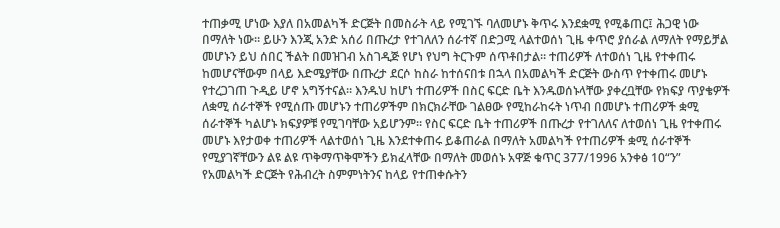ተጠቃሚ ሆነው እያለ በአመልካች ድርጅት በመስራት ላይ የሚገኙ ባለመሆኑ ቅጥሩ እንደቋሚ የሚቆጠር፤ ሕጋዊ ነው በማለት ነው። ይሁን እንጂ አንድ አሰሪ በጡረታ የተገለለን ሰራተኛ በድጋሚ ላልተወሰነ ጊዜ ቀጥሮ ያሰራል ለማለት የማይቻል መሆኑን ይህ ሰበር ችልት በመዝገብ አስገዲጅ የሆነ የህግ ትርጉም ሰጥቶበታል። ተጠሪዎች ለተወሰነ ጊዜ የተቀጠሩ ከመሆናቸውም በላይ እድሜያቸው በጡረታ ደርሶ ከስራ ከተሰናበቱ በኋላ በአመልካች ድርጅት ውስጥ የተቀጠሩ መሆኑ የተረጋገጠ ጉዲይ ሆኖ አግኝተናል። እንዱህ ከሆነ ተጠሪዎች በስር ፍርድ ቤት እንዱወሰኑላቸው ያቀረቧቸው የክፍያ ጥያቄዎች ለቋሚ ሰራተኞች የሚሰጡ መሆኑን ተጠሪዎችም በክርክራቸው ገልፀው የሚከራከሩት ነጥብ በመሆኑ ተጠሪዎች ቋሚ ሰራተኞች ካልሆኑ ክፍያዎቹ የሚገባቸው አይሆንም። የስር ፍርድ ቤት ተጠሪዎች በጡረታ የተገለለና ለተወሰነ ጊዜ የተቀጠሩ መሆኑ እየታወቀ ተጠሪዎች ላልተወሰነ ጊዜ እንደተቀጠሩ ይቆጠራል በማለት አመልካች የተጠሪዎች ቋሚ ሰራተኞች የሚያገኛቸውን ልዩ ልዩ ጥቅማጥቅሞችን ይክፈላቸው በማለት መወሰኑ አዋጅ ቁጥር 377/1996 አንቀፅ 10“ን” የአመልካች ድርጅት የሕብረት ስምምነትንና ከላይ የተጠቀሱትን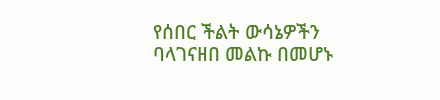የሰበር ችልት ውሳኔዎችን ባላገናዘበ መልኩ በመሆኑ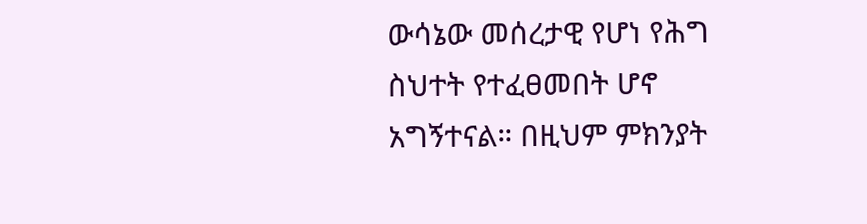ውሳኔው መሰረታዊ የሆነ የሕግ ስህተት የተፈፀመበት ሆኖ አግኝተናል። በዚህም ምክንያት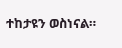ተከታዩን ወስነናል።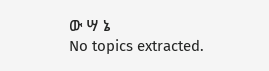ው ሣ ኔ
No topics extracted.